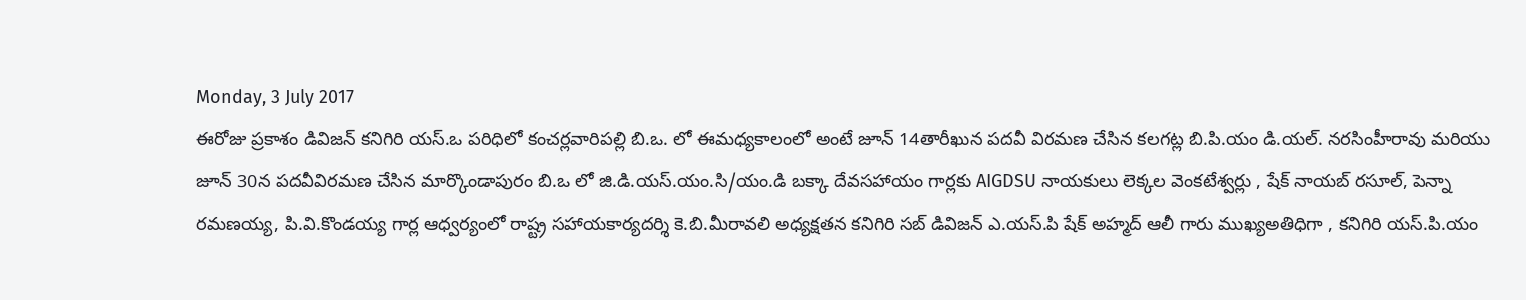Monday, 3 July 2017
ఈరోజు ప్రకాశం డివిజన్ కనిగిరి యస్.ఒ పరిధిలో కంచర్లవారిపల్లి బి.ఒ. లో ఈమధ్యకాలంలో అంటే జూన్ 14తారీఖున పదవీ విరమణ చేసిన కలగట్ల బి.పి.యం డి.యల్. నరసింహీరావు మరియు జూన్ 30న పదవీవిరమణ చేసిన మార్కొండాపురం బి.ఒ లో జి.డి.యస్.యం.సి/యం.డి బక్కా దేవసహాయం గార్లకు AIGDSU నాయకులు లెక్కల వెంకటేశ్వర్లు , షేక్ నాయబ్ రసూల్, పెన్నా రమణయ్య, పి.వి.కొండయ్య గార్ల ఆధ్వర్యంలో రాష్ట్ర సహాయకార్యదర్శి కె.బి.మీరావలి అధ్యక్షతన కనిగిరి సబ్ డివిజన్ ఎ.యస్.పి షేక్ అహ్మద్ ఆలీ గారు ముఖ్యఅతిధిగా , కనిగిరి యస్.పి.యం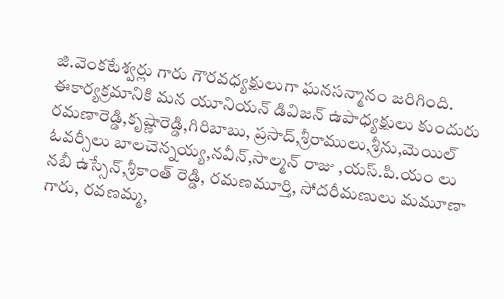జి.వెంకటేశ్వర్లు గారు గౌరవధ్యక్షులుగా ఘనసన్మానం జరిగింది. ఈకార్యక్రమానికి మన యూనియన్ డివిజన్ ఉపాధ్యక్షులు కుందురు రమణారెడ్డి,కృష్ణారెడ్డి,గిరిబాబు, ప్రసాద్,శ్రీరాములు,శ్రీను,మెయిల్ ఓవర్సీలు బాలచెన్నయ్య,నవీన్,సాల్మన్ రాజు ,యస్.పి.యం లు నబీ ఉస్సేన్,శ్రీకాంత్ రెడ్డి, రమణమూర్తి, సోదరీమణులు మమూణా గారు, రవణమ్మ,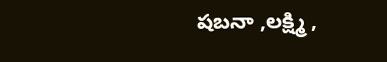షబనా ,లక్ష్మి ,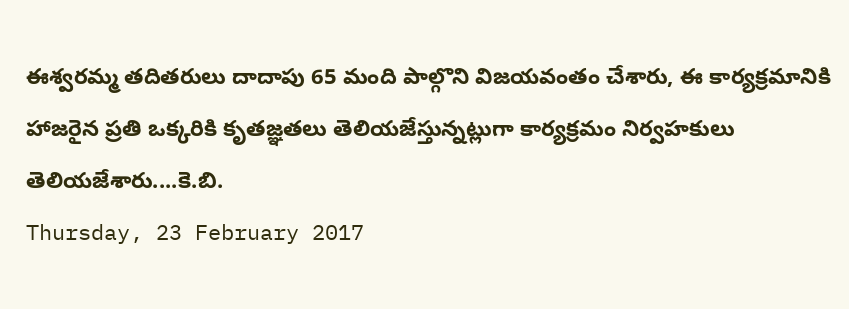ఈశ్వరమ్మ తదితరులు దాదాపు 65 మంది పాల్గొని విజయవంతం చేశారు, ఈ కార్యక్రమానికి హాజరైన ప్రతి ఒక్కరికి కృతజ్ఞతలు తెలియజేస్తున్నట్లుగా కార్యక్రమం నిర్వహకులు తెలియజేశారు....కె.బి.
Thursday, 23 February 2017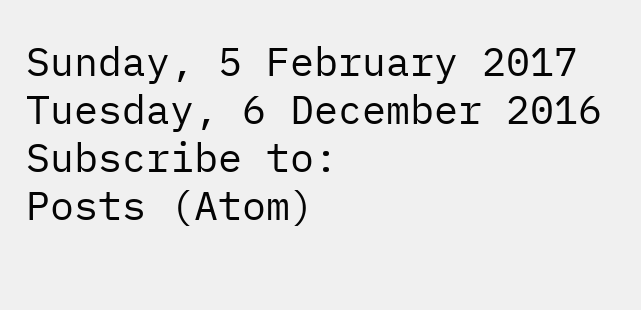Sunday, 5 February 2017
Tuesday, 6 December 2016
Subscribe to:
Posts (Atom)